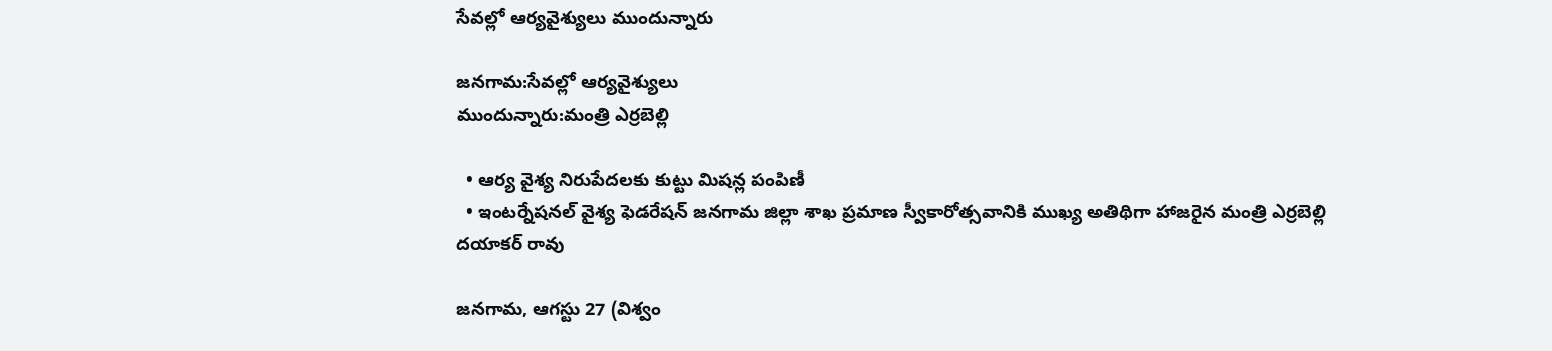సేవ‌ల్లో ఆర్య‌వైశ్యులు ముందున్నారు

జ‌న‌గామ‌:సేవ‌ల్లో ఆర్య‌వైశ్యులు
ముందున్నారు:మంత్రి ఎర్ర‌బెల్లి

  • ఆర్య వైశ్య నిరుపేద‌ల‌కు కుట్టు మిష‌న్ల పంపిణీ
  • ఇంట‌ర్నేష‌న‌ల్ వైశ్య ఫెడ‌రేష‌న్ జ‌న‌గామ జిల్లా శాఖ ప్ర‌మాణ స్వీకారోత్స‌వానికి ముఖ్య అతిథిగా హాజ‌రైన మంత్రి ఎర్ర‌బెల్లి ద‌యాక‌ర్ రావు

జ‌న‌గామ‌, ఆగస్టు 27 (విశ్వం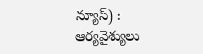న్యూస్) : ఆర్య‌వైశ్యులు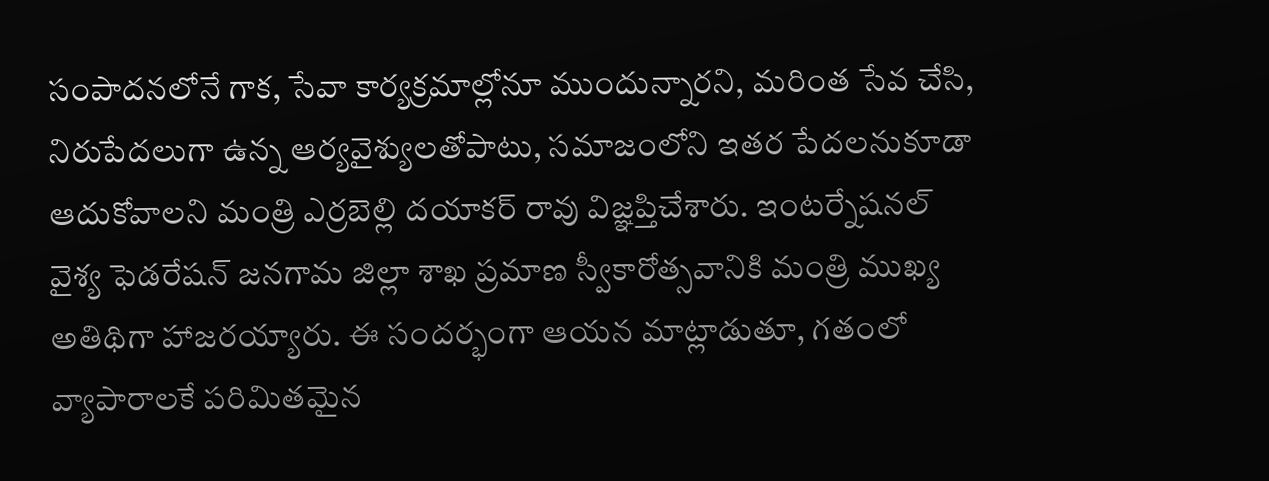సంపాద‌న‌లోనే గాక‌, సేవా కార్య‌క్ర‌మాల్లోనూ ముందున్నార‌ని, మ‌రింత సేవ చేసి, నిరుపేద‌లుగా ఉన్న ఆర్య‌వైశ్యుల‌తోపాటు, స‌మాజంలోని ఇత‌ర పేద‌ల‌నుకూడా ఆదుకోవాల‌ని మంత్రి ఎర్ర‌బెల్లి ద‌యాక‌ర్ రావు విజ్ఞ‌ప్తిచేశారు. ఇంట‌ర్నేష‌న‌ల్ వైశ్య ఫెడ‌రేష‌న్ జ‌న‌గామ జిల్లా శాఖ ప్ర‌మాణ స్వీకారోత్స‌వానికి మంత్రి ముఖ్య అతిథిగా హాజ‌ర‌య్యారు. ఈ సంద‌ర్భంగా ఆయ‌న మాట్లాడుతూ, గ‌తంలో వ్యాపారాల‌కే ప‌రిమిత‌మైన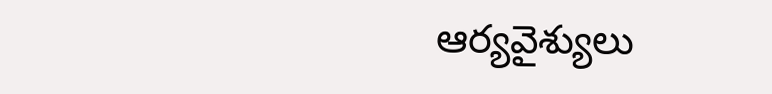ఆర్య‌వైశ్యులు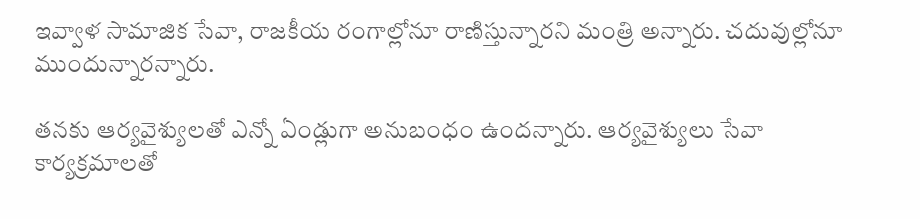ఇవ్వాళ సామాజిక సేవా, రాజ‌కీయ రంగాల్లోనూ రాణిస్తున్నార‌ని మంత్రి అన్నారు. చ‌దువుల్లోనూ ముందున్నార‌న్నారు.

త‌న‌కు ఆర్య‌వైశ్యుల‌తో ఎన్నో ఏండ్లుగా అనుబంధం ఉంద‌న్నారు. ఆర్య‌వైశ్యులు సేవా కార్య‌క్ర‌మాలతో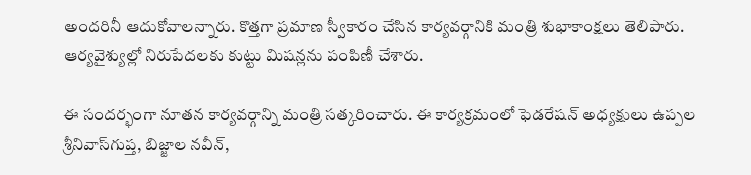అంద‌రినీ ఆదుకోవాల‌న్నారు. కొత్త‌గా ప్ర‌మాణ స్వీకారం చేసిన కార్య‌వ‌ర్గానికి మంత్రి శుభాకాంక్ష‌లు తెలిపారు. ఆర్య‌వైశ్యుల్లో నిరుపేద‌ల‌కు కుట్టు మిష‌న్ల‌ను పంపిణీ చేశారు.

ఈ సంద‌ర్భంగా నూత‌న కార్య‌వ‌ర్గాన్ని మంత్రి స‌త్క‌రించారు. ఈ కార్య‌క్ర‌మంలో ఫెడ‌రేష‌న్ అధ్య‌క్షులు ఉప్ప‌ల శ్రీ‌నివాస్‌గుప్త‌, బిజ్జాల న‌వీన్‌,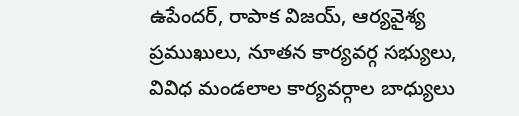ఉపేంద‌ర్‌, రాపాక విజ‌య్‌, ఆర్య‌వైశ్య ప్ర‌ముఖులు, నూత‌న కార్య‌వ‌ర్గ స‌భ్యులు, వివిధ మండ‌లాల కార్య‌వ‌ర్గాల బాధ్యులు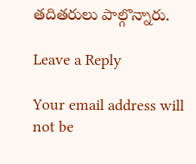త‌దిత‌రులు పాల్గొన్నారు.

Leave a Reply

Your email address will not be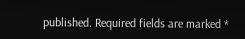published. Required fields are marked *